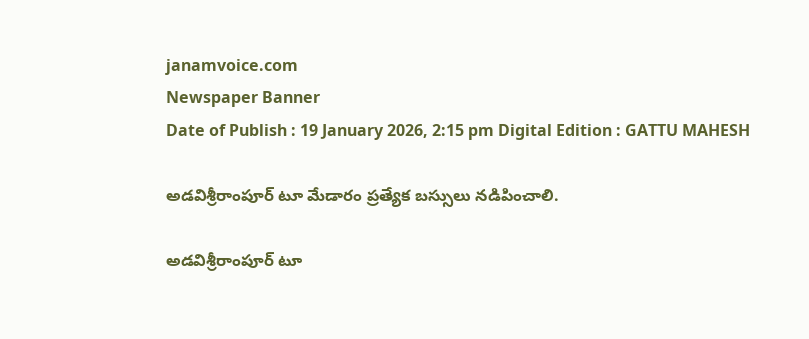janamvoice.com
Newspaper Banner
Date of Publish : 19 January 2026, 2:15 pm Digital Edition : GATTU MAHESH

అడవిశ్రీరాంపూర్ టూ మేడారం ప్రత్యేక బస్సులు నడిపించాలి.

అడవిశ్రీరాంపూర్ టూ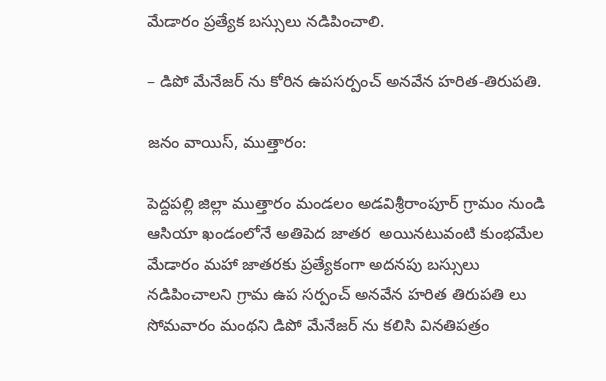మేడారం ప్రత్యేక బస్సులు నడిపించాలి.

– డిపో మేనేజర్ ను కోరిన ఉపసర్పంచ్ అనవేన హరిత-తిరుపతి.

జనం వాయిస్, ముత్తారం:

పెద్దపల్లి జిల్లా ముత్తారం మండలం అడవిశ్రీరాంపూర్ గ్రామం నుండి ఆసియా ఖండంలోనే అతిపెద జాతర  అయినటువంటి కుంభమేల మేడారం మహా జాతరకు ప్రత్యేకంగా అదనపు బస్సులు నడిపించాలని గ్రామ ఉప సర్పంచ్ అనవేన హరిత తిరుపతి లు సోమవారం మంథని డిపో మేనేజర్ ను కలిసి వినతిపత్రం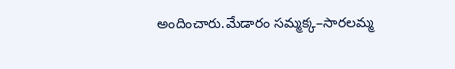అందించారు.మేడారం సమ్మక్క–సారలమ్మ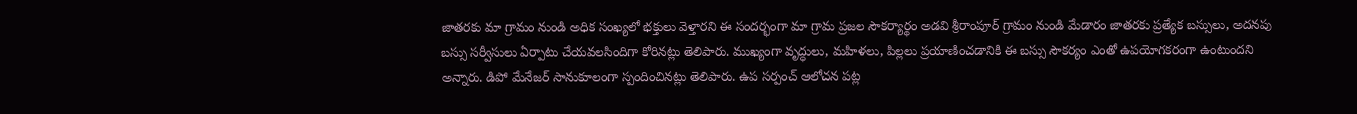జాతరకు మా గ్రామం నుండి అధిక సంఖ్యలో భక్తులు వెళ్తారని ఈ సందర్భంగా మా గ్రామ ప్రజల సౌకర్యార్థం అడవి శ్రీరాంపూర్ గ్రామం నుండి మేడారం జాతరకు ప్రత్యేక బస్సులు, అదనపు బస్సు సర్వీసులు ఏర్పాటు చేయవలసిందిగా కోరినట్లు తెలిపారు. ముఖ్యంగా వృద్ధులు, మహిళలు, పిల్లలు ప్రయాణించడానికి ఈ బస్సు సౌకర్యం ఎంతో ఉపయోగకరంగా ఉంటుందని అన్నారు. డిపో మేనేజర్ సానుకూలంగా స్పందించినట్లు తెలిపారు. ఉప సర్పంచ్ ఆలోచన పట్ల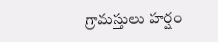గ్రామస్తులు హర్షం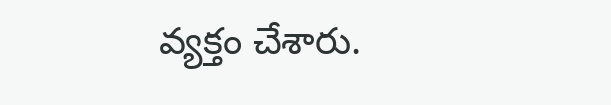వ్యక్తం చేశారు.